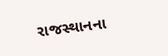રાજસ્થાનના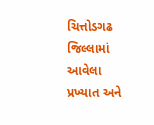ચિત્તોડગઢ જિલ્લામાં આવેલા પ્રખ્યાત અને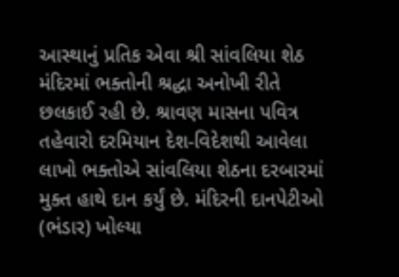આસ્થાનું પ્રતિક એવા શ્રી સાંવલિયા શેઠ મંદિરમાં ભક્તોની શ્રદ્ધા અનોખી રીતે છલકાઈ રહી છે. શ્રાવણ માસના પવિત્ર તહેવારો દરમિયાન દેશ-વિદેશથી આવેલા લાખો ભક્તોએ સાંવલિયા શેઠના દરબારમાં મુક્ત હાથે દાન કર્યું છે. મંદિરની દાનપેટીઓ (ભંડાર) ખોલ્યા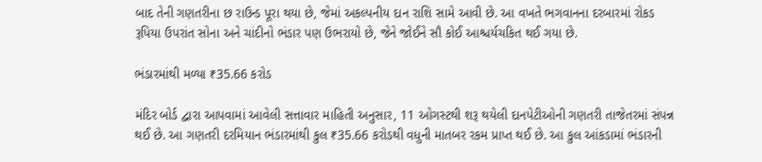બાદ તેની ગણતરીના છ રાઉન્ડ પૂરા થયા છે, જેમાં અકલ્પનીય દાન રાશિ સામે આવી છે. આ વખતે ભગવાનના દરબારમાં રોકડ રૂપિયા ઉપરાંત સોના અને ચાંદીનો ભંડાર પણ ઉભરાયો છે, જેને જોઈને સૌ કોઈ આશ્ચર્યચકિત થઈ ગયા છે.

ભંડારમાંથી મળ્યા ₹35.66 કરોડ

મંદિર બોર્ડ દ્વારા આપવામાં આવેલી સત્તાવાર માહિતી અનુસાર, 11 ઓગસ્ટથી શરૂ થયેલી દાનપેટીઓની ગણતરી તાજેતરમાં સંપન્ન થઈ છે. આ ગણતરી દરમિયાન ભંડારમાંથી કુલ ₹35.66 કરોડથી વધુની માતબર રકમ પ્રાપ્ત થઈ છે. આ કુલ આંકડામાં ભંડારની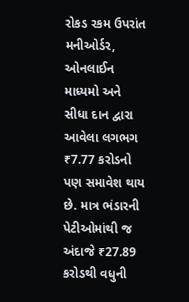રોકડ રકમ ઉપરાંત મનીઓર્ડર, ઓનલાઈન માધ્યમો અને સીધા દાન દ્વારા આવેલા લગભગ ₹7.77 કરોડનો પણ સમાવેશ થાય છે. માત્ર ભંડારની પેટીઓમાંથી જ અંદાજે ₹27.89 કરોડથી વધુની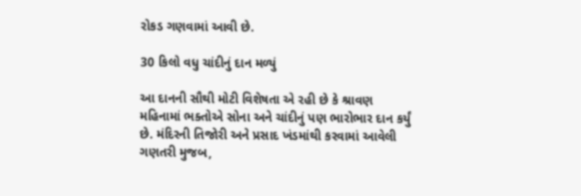રોકડ ગણવામાં આવી છે.

30 કિલો વધુ ચાંદીનું દાન મળ્યું

આ દાનની સૌથી મોટી વિશેષતા એ રહી છે કે શ્રાવણ મહિનામાં ભક્તોએ સોના અને ચાંદીનું પણ ભારોભાર દાન કર્યું છે. મંદિરની તિજોરી અને પ્રસાદ ખંડમાંથી કરવામાં આવેલી ગણતરી મુજબ,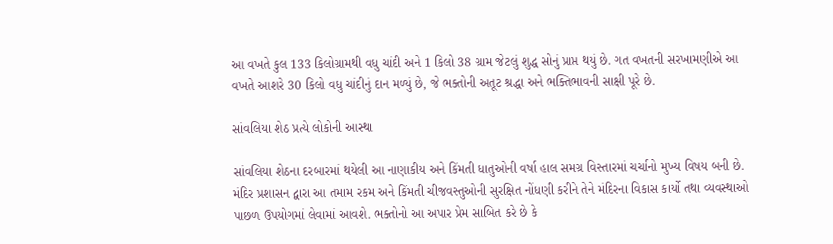આ વખતે કુલ 133 કિલોગ્રામથી વધુ ચાંદી અને 1 કિલો 38 ગ્રામ જેટલું શુદ્ધ સોનું પ્રાપ્ત થયું છે. ગત વખતની સરખામણીએ આ વખતે આશરે 30 કિલો વધુ ચાંદીનું દાન મળ્યું છે, જે ભક્તોની અતૂટ શ્રદ્ધા અને ભક્તિભાવની સાક્ષી પૂરે છે.

સાંવલિયા શેઠ પ્રત્યે લોકોની આસ્થા

સાંવલિયા શેઠના દરબારમાં થયેલી આ નાણાકીય અને કિંમતી ધાતુઓની વર્ષા હાલ સમગ્ર વિસ્તારમાં ચર્ચાનો મુખ્ય વિષય બની છે. મંદિર પ્રશાસન દ્વારા આ તમામ રકમ અને કિંમતી ચીજવસ્તુઓની સુરક્ષિત નોંધણી કરીને તેને મંદિરના વિકાસ કાર્યો તથા વ્યવસ્થાઓ પાછળ ઉપયોગમાં લેવામાં આવશે. ભક્તોનો આ અપાર પ્રેમ સાબિત કરે છે કે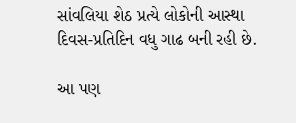સાંવલિયા શેઠ પ્રત્યે લોકોની આસ્થા દિવસ-પ્રતિદિન વધુ ગાઢ બની રહી છે.

આ પણ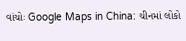વાંચોઃ Google Maps in China: ચીનમાં લોકો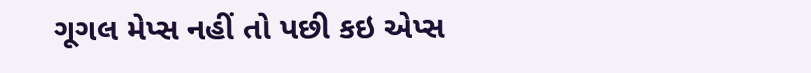ગૂગલ મેપ્સ નહીં તો પછી કઇ એપ્સ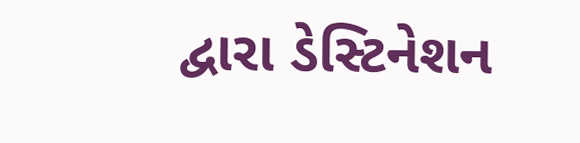દ્વારા ડેસ્ટિનેશન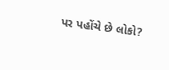પર પહોંચે છે લોકો?